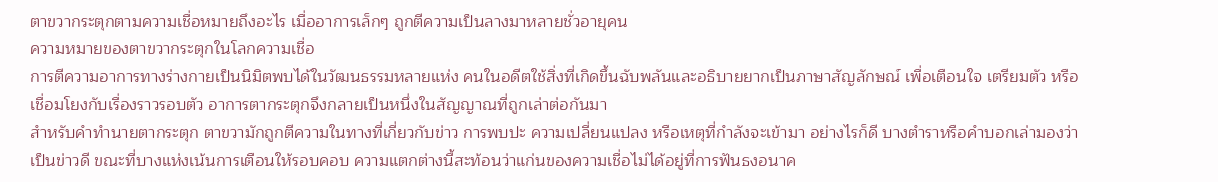ตาขวากระตุกตามความเชื่อหมายถึงอะไร เมื่ออาการเล็กๆ ถูกตีความเป็นลางมาหลายชั่วอายุคน
ความหมายของตาขวากระตุกในโลกความเชื่อ
การตีความอาการทางร่างกายเป็นนิมิตพบได้ในวัฒนธรรมหลายแห่ง คนในอดีตใช้สิ่งที่เกิดขึ้นฉับพลันและอธิบายยากเป็นภาษาสัญลักษณ์ เพื่อเตือนใจ เตรียมตัว หรือเชื่อมโยงกับเรื่องราวรอบตัว อาการตากระตุกจึงกลายเป็นหนึ่งในสัญญาณที่ถูกเล่าต่อกันมา
สำหรับคำทำนายตากระตุก ตาขวามักถูกตีความในทางที่เกี่ยวกับข่าว การพบปะ ความเปลี่ยนแปลง หรือเหตุที่กำลังจะเข้ามา อย่างไรก็ดี บางตำราหรือคำบอกเล่ามองว่าเป็นข่าวดี ขณะที่บางแห่งเน้นการเตือนให้รอบคอบ ความแตกต่างนี้สะท้อนว่าแก่นของความเชื่อไม่ได้อยู่ที่การฟันธงอนาค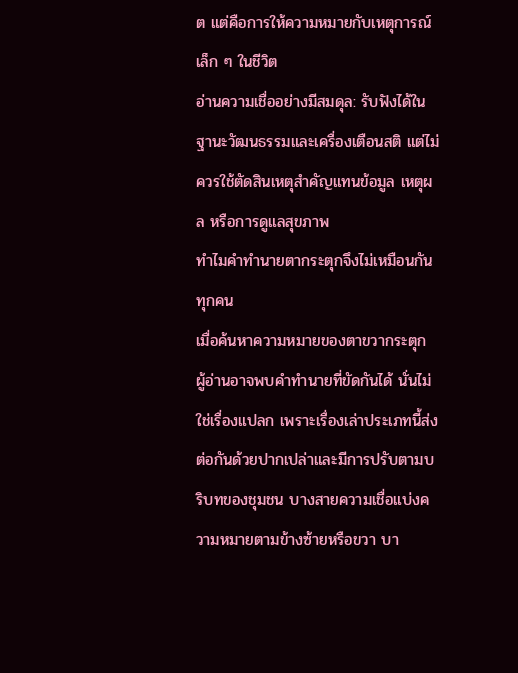ต แต่คือการให้ความหมายกับเหตุการณ์เล็ก ๆ ในชีวิต
อ่านความเชื่ออย่างมีสมดุล: รับฟังได้ในฐานะวัฒนธรรมและเครื่องเตือนสติ แต่ไม่ควรใช้ตัดสินเหตุสำคัญแทนข้อมูล เหตุผล หรือการดูแลสุขภาพ
ทำไมคำทำนายตากระตุกจึงไม่เหมือนกันทุกคน
เมื่อค้นหาความหมายของตาขวากระตุก ผู้อ่านอาจพบคำทำนายที่ขัดกันได้ นั่นไม่ใช่เรื่องแปลก เพราะเรื่องเล่าประเภทนี้ส่งต่อกันด้วยปากเปล่าและมีการปรับตามบริบทของชุมชน บางสายความเชื่อแบ่งความหมายตามข้างซ้ายหรือขวา บา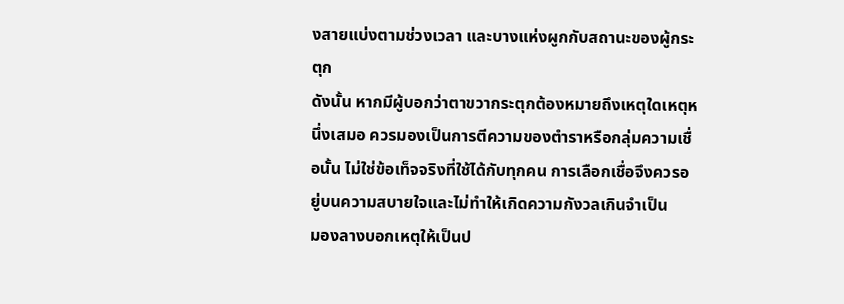งสายแบ่งตามช่วงเวลา และบางแห่งผูกกับสถานะของผู้กระตุก
ดังนั้น หากมีผู้บอกว่าตาขวากระตุกต้องหมายถึงเหตุใดเหตุหนึ่งเสมอ ควรมองเป็นการตีความของตำราหรือกลุ่มความเชื่อนั้น ไม่ใช่ข้อเท็จจริงที่ใช้ได้กับทุกคน การเลือกเชื่อจึงควรอยู่บนความสบายใจและไม่ทำให้เกิดความกังวลเกินจำเป็น
มองลางบอกเหตุให้เป็นป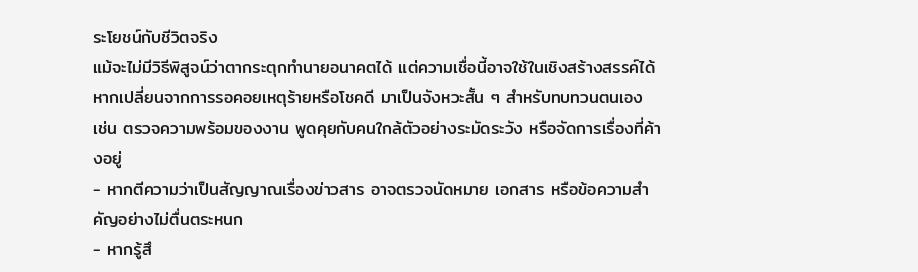ระโยชน์กับชีวิตจริง
แม้จะไม่มีวิธีพิสูจน์ว่าตากระตุกทำนายอนาคตได้ แต่ความเชื่อนี้อาจใช้ในเชิงสร้างสรรค์ได้ หากเปลี่ยนจากการรอคอยเหตุร้ายหรือโชคดี มาเป็นจังหวะสั้น ๆ สำหรับทบทวนตนเอง เช่น ตรวจความพร้อมของงาน พูดคุยกับคนใกล้ตัวอย่างระมัดระวัง หรือจัดการเรื่องที่ค้างอยู่
- หากตีความว่าเป็นสัญญาณเรื่องข่าวสาร อาจตรวจนัดหมาย เอกสาร หรือข้อความสำคัญอย่างไม่ตื่นตระหนก
- หากรู้สึ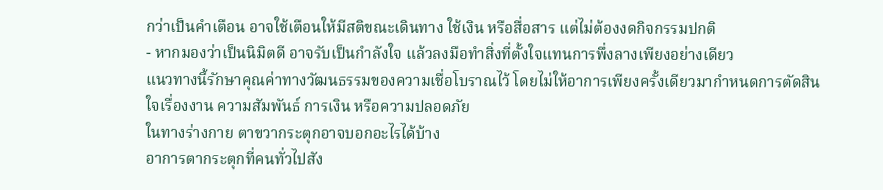กว่าเป็นคำเตือน อาจใช้เตือนให้มีสติขณะเดินทาง ใช้เงิน หรือสื่อสาร แต่ไม่ต้องงดกิจกรรมปกติ
- หากมองว่าเป็นนิมิตดี อาจรับเป็นกำลังใจ แล้วลงมือทำสิ่งที่ตั้งใจแทนการพึ่งลางเพียงอย่างเดียว
แนวทางนี้รักษาคุณค่าทางวัฒนธรรมของความเชื่อโบราณไว้ โดยไม่ให้อาการเพียงครั้งเดียวมากำหนดการตัดสินใจเรื่องงาน ความสัมพันธ์ การเงิน หรือความปลอดภัย
ในทางร่างกาย ตาขวากระตุกอาจบอกอะไรได้บ้าง
อาการตากระตุกที่คนทั่วไปสัง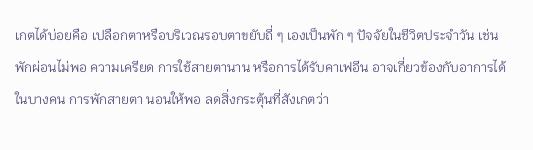เกตได้บ่อยคือ เปลือกตาหรือบริเวณรอบตาขยับถี่ ๆ เองเป็นพัก ๆ ปัจจัยในชีวิตประจำวัน เช่น พักผ่อนไม่พอ ความเครียด การใช้สายตานาน หรือการได้รับคาเฟอีน อาจเกี่ยวข้องกับอาการได้ในบางคน การพักสายตา นอนให้พอ ลดสิ่งกระตุ้นที่สังเกตว่า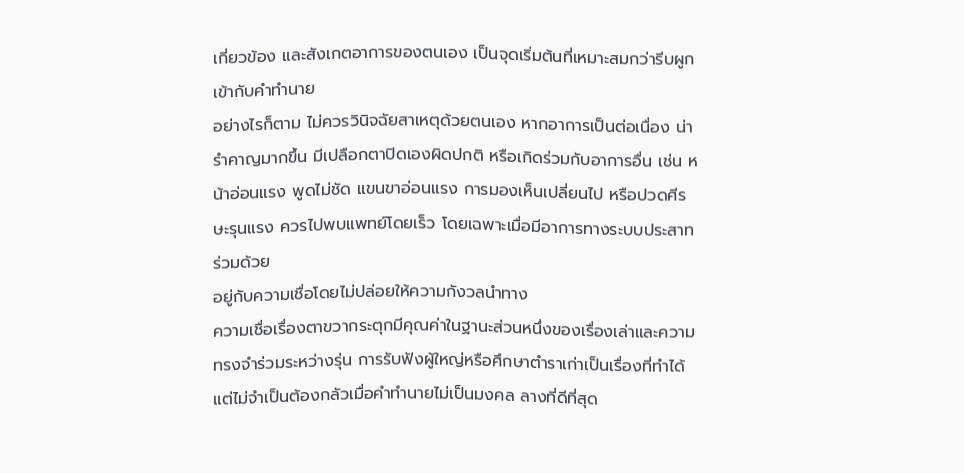เกี่ยวข้อง และสังเกตอาการของตนเอง เป็นจุดเริ่มต้นที่เหมาะสมกว่ารีบผูกเข้ากับคำทำนาย
อย่างไรก็ตาม ไม่ควรวินิจฉัยสาเหตุด้วยตนเอง หากอาการเป็นต่อเนื่อง น่ารำคาญมากขึ้น มีเปลือกตาปิดเองผิดปกติ หรือเกิดร่วมกับอาการอื่น เช่น หน้าอ่อนแรง พูดไม่ชัด แขนขาอ่อนแรง การมองเห็นเปลี่ยนไป หรือปวดศีรษะรุนแรง ควรไปพบแพทย์โดยเร็ว โดยเฉพาะเมื่อมีอาการทางระบบประสาทร่วมด้วย
อยู่กับความเชื่อโดยไม่ปล่อยให้ความกังวลนำทาง
ความเชื่อเรื่องตาขวากระตุกมีคุณค่าในฐานะส่วนหนึ่งของเรื่องเล่าและความทรงจำร่วมระหว่างรุ่น การรับฟังผู้ใหญ่หรือศึกษาตำราเก่าเป็นเรื่องที่ทำได้ แต่ไม่จำเป็นต้องกลัวเมื่อคำทำนายไม่เป็นมงคล ลางที่ดีที่สุด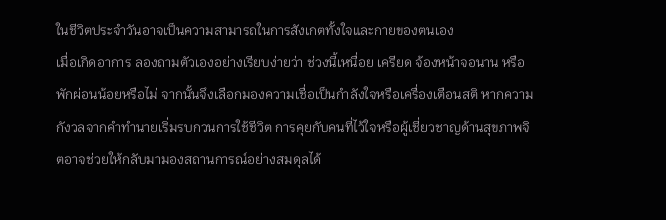ในชีวิตประจำวันอาจเป็นความสามารถในการสังเกตทั้งใจและกายของตนเอง
เมื่อเกิดอาการ ลองถามตัวเองอย่างเรียบง่ายว่า ช่วงนี้เหนื่อย เครียด จ้องหน้าจอนาน หรือพักผ่อนน้อยหรือไม่ จากนั้นจึงเลือกมองความเชื่อเป็นกำลังใจหรือเครื่องเตือนสติ หากความกังวลจากคำทำนายเริ่มรบกวนการใช้ชีวิต การคุยกับคนที่ไว้ใจหรือผู้เชี่ยวชาญด้านสุขภาพจิตอาจช่วยให้กลับมามองสถานการณ์อย่างสมดุลได้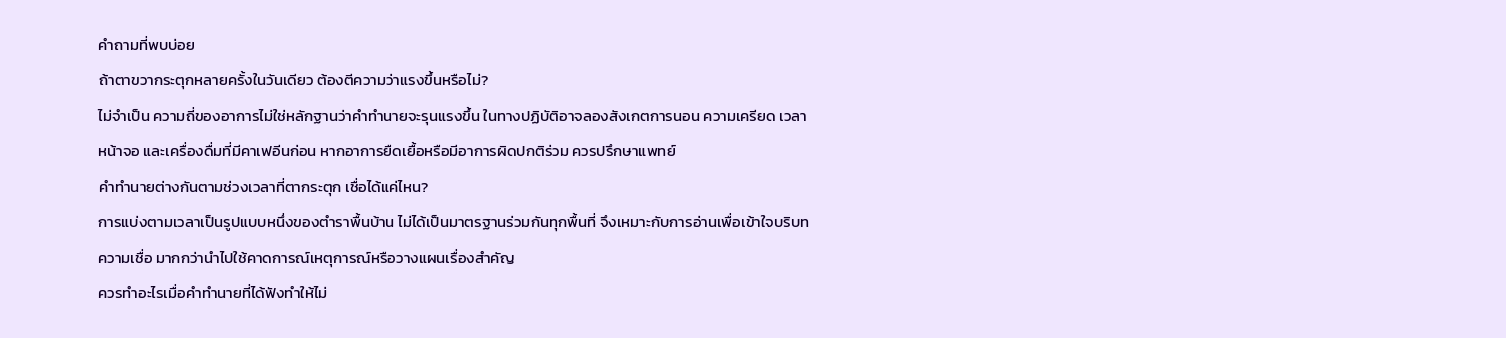คำถามที่พบบ่อย
ถ้าตาขวากระตุกหลายครั้งในวันเดียว ต้องตีความว่าแรงขึ้นหรือไม่?
ไม่จำเป็น ความถี่ของอาการไม่ใช่หลักฐานว่าคำทำนายจะรุนแรงขึ้น ในทางปฏิบัติอาจลองสังเกตการนอน ความเครียด เวลาหน้าจอ และเครื่องดื่มที่มีคาเฟอีนก่อน หากอาการยืดเยื้อหรือมีอาการผิดปกติร่วม ควรปรึกษาแพทย์
คำทำนายต่างกันตามช่วงเวลาที่ตากระตุก เชื่อได้แค่ไหน?
การแบ่งตามเวลาเป็นรูปแบบหนึ่งของตำราพื้นบ้าน ไม่ได้เป็นมาตรฐานร่วมกันทุกพื้นที่ จึงเหมาะกับการอ่านเพื่อเข้าใจบริบทความเชื่อ มากกว่านำไปใช้คาดการณ์เหตุการณ์หรือวางแผนเรื่องสำคัญ
ควรทำอะไรเมื่อคำทำนายที่ได้ฟังทำให้ไม่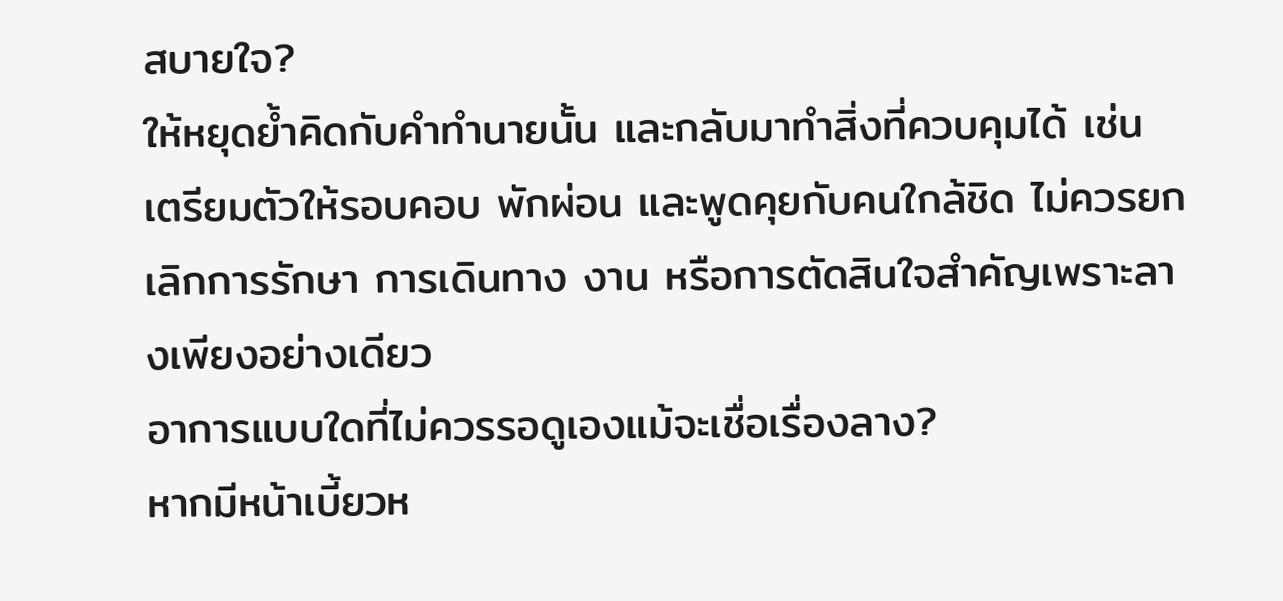สบายใจ?
ให้หยุดย้ำคิดกับคำทำนายนั้น และกลับมาทำสิ่งที่ควบคุมได้ เช่น เตรียมตัวให้รอบคอบ พักผ่อน และพูดคุยกับคนใกล้ชิด ไม่ควรยกเลิกการรักษา การเดินทาง งาน หรือการตัดสินใจสำคัญเพราะลางเพียงอย่างเดียว
อาการแบบใดที่ไม่ควรรอดูเองแม้จะเชื่อเรื่องลาง?
หากมีหน้าเบี้ยวห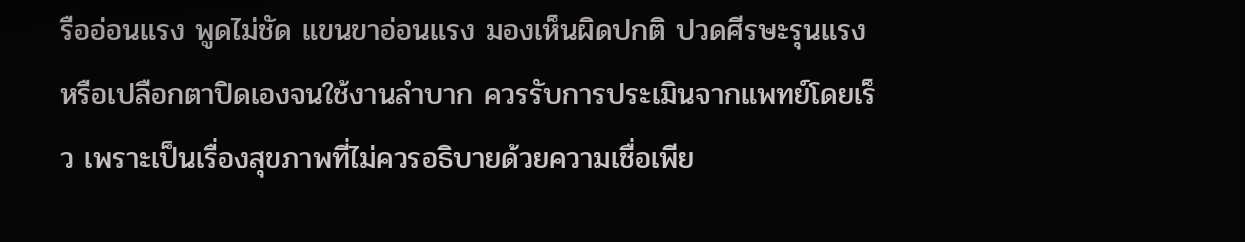รืออ่อนแรง พูดไม่ชัด แขนขาอ่อนแรง มองเห็นผิดปกติ ปวดศีรษะรุนแรง หรือเปลือกตาปิดเองจนใช้งานลำบาก ควรรับการประเมินจากแพทย์โดยเร็ว เพราะเป็นเรื่องสุขภาพที่ไม่ควรอธิบายด้วยความเชื่อเพีย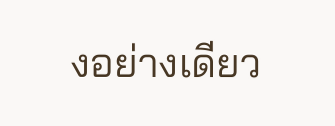งอย่างเดียว